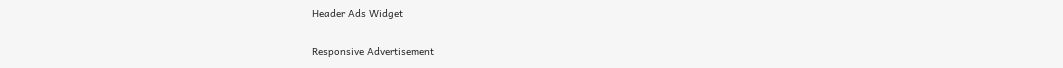Header Ads Widget

Responsive Advertisement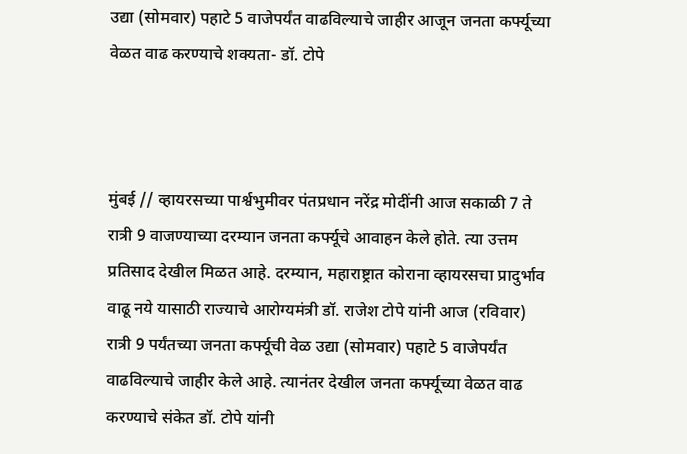उद्या (सोमवार) पहाटे 5 वाजेपर्यंत वाढविल्याचे जाहीर आजून जनता कर्फ्यूच्या वेळत वाढ करण्याचे शक्यता- डॉ. टोपे



मुंबई // व्हायरसच्या पार्श्वभुमीवर पंतप्रधान नरेंद्र मोदींनी आज सकाळी 7 ते रात्री 9 वाजण्याच्या दरम्यान जनता कर्फ्यूचे आवाहन केले होते. त्या उत्तम प्रतिसाद देखील मिळत आहे. दरम्यान, महाराष्ट्रात कोराना व्हायरसचा प्रादुर्भाव वाढू नये यासाठी राज्याचे आरोग्यमंत्री डॉ. राजेश टोपे यांनी आज (रविवार) रात्री 9 पर्यंतच्या जनता कर्फ्यूची वेळ उद्या (सोमवार) पहाटे 5 वाजेपर्यंत वाढविल्याचे जाहीर केले आहे. त्यानंतर देखील जनता कर्फ्यूच्या वेळत वाढ करण्याचे संकेत डॉ. टोपे यांनी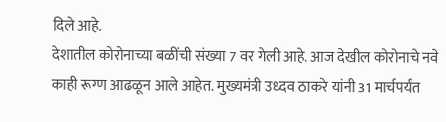दिले आहे.
देशातील कोरोनाच्या बळींची संख्या 7 वर गेली आहे. आज देखील कोरोनाचे नवे काही रूग्ण आढळून आले आहेत. मुख्यमंत्री उध्दव ठाकरे यांनी 31 मार्चपर्यंत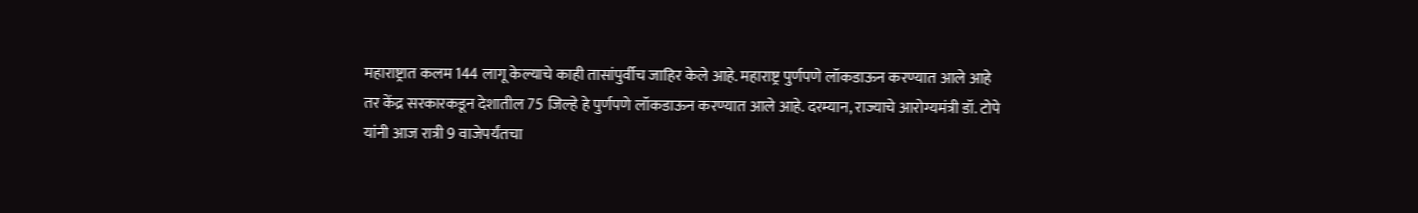महाराष्ट्रात कलम 144 लागू केल्याचे काही तासांपुर्वीच जाहिर केले आहे. महाराष्ट्र पुर्णपणे लॉकडाऊन करण्यात आले आहे तर केंद्र सरकारकडून देशातील 75 जिल्हे हे पुर्णपणे लॉकडाऊन करण्यात आले आहे. दरम्यान, राज्याचे आरोग्यमंत्री डॉ. टोपे यांनी आज रात्री 9 वाजेपर्यंतचा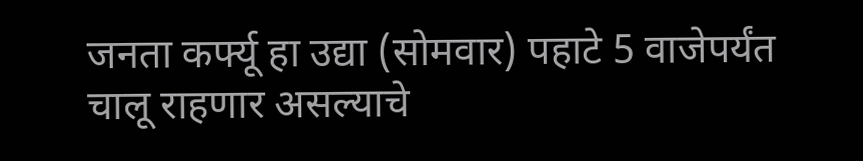जनता कर्फ्यू हा उद्या (सोमवार) पहाटे 5 वाजेपर्यंत चालू राहणार असल्याचे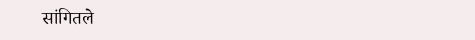सांगितले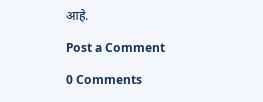आहे.

Post a Comment

0 Comments